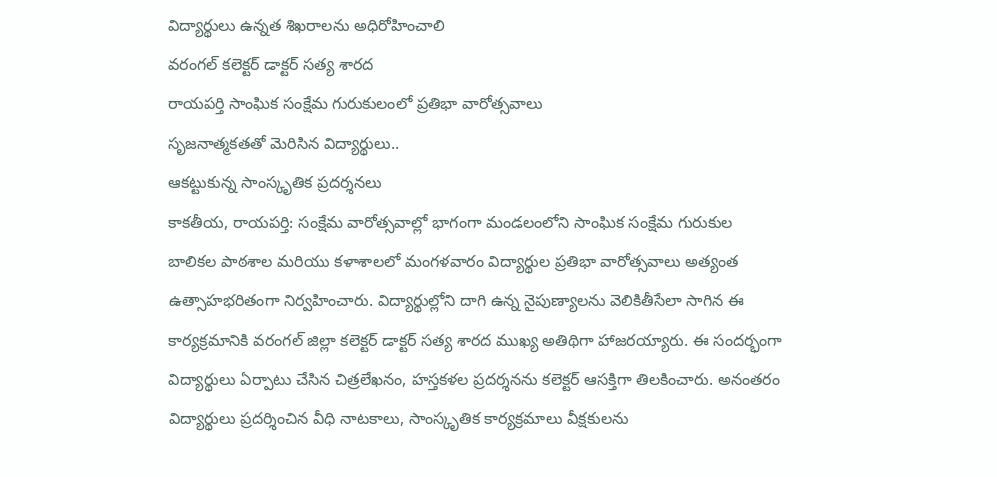విద్యార్థులు ఉన్నత శిఖరాలను అధిరోహించాలి
వరంగల్ కలెక్టర్ డాక్టర్ సత్య శారద
రాయపర్తి సాంఘిక సంక్షేమ గురుకులంలో ప్రతిభా వారోత్సవాలు
సృజనాత్మకతతో మెరిసిన విద్యార్థులు..
ఆకట్టుకున్న సాంస్కృతిక ప్రదర్శనలు
కాకతీయ, రాయపర్తి: సంక్షేమ వారోత్సవాల్లో భాగంగా మండలంలోని సాంఘిక సంక్షేమ గురుకుల బాలికల పాఠశాల మరియు కళాశాలలో మంగళవారం విద్యార్థుల ప్రతిభా వారోత్సవాలు అత్యంత ఉత్సాహభరితంగా నిర్వహించారు. విద్యార్థుల్లోని దాగి ఉన్న నైపుణ్యాలను వెలికితీసేలా సాగిన ఈ కార్యక్రమానికి వరంగల్ జిల్లా కలెక్టర్ డాక్టర్ సత్య శారద ముఖ్య అతిథిగా హాజరయ్యారు. ఈ సందర్భంగా విద్యార్థులు ఏర్పాటు చేసిన చిత్రలేఖనం, హస్తకళల ప్రదర్శనను కలెక్టర్ ఆసక్తిగా తిలకించారు. అనంతరం విద్యార్థులు ప్రదర్శించిన వీధి నాటకాలు, సాంస్కృతిక కార్యక్రమాలు వీక్షకులను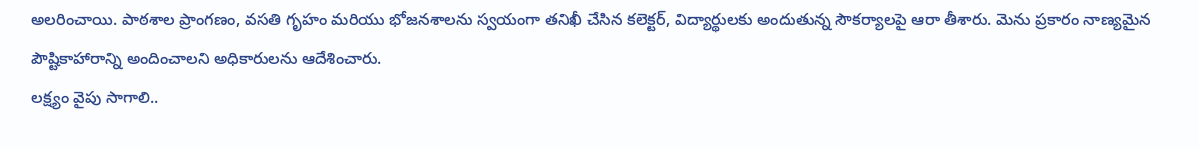అలరించాయి. పాఠశాల ప్రాంగణం, వసతి గృహం మరియు భోజనశాలను స్వయంగా తనిఖీ చేసిన కలెక్టర్, విద్యార్థులకు అందుతున్న సౌకర్యాలపై ఆరా తీశారు. మెను ప్రకారం నాణ్యమైన పౌష్టికాహారాన్ని అందించాలని అధికారులను ఆదేశించారు.
లక్ష్యం వైపు సాగాలి..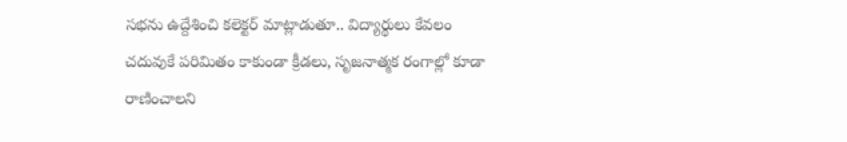సభను ఉద్దేశించి కలెక్టర్ మాట్లాడుతూ.. విద్యార్థులు కేవలం చదువుకే పరిమితం కాకుండా క్రీడలు, సృజనాత్మక రంగాల్లో కూడా రాణించాలని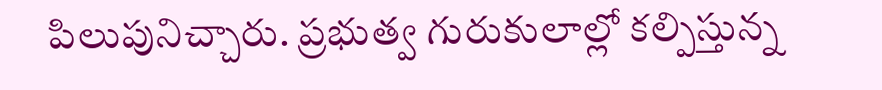పిలుపునిచ్చారు. ప్రభుత్వ గురుకులాల్లో కల్పిస్తున్న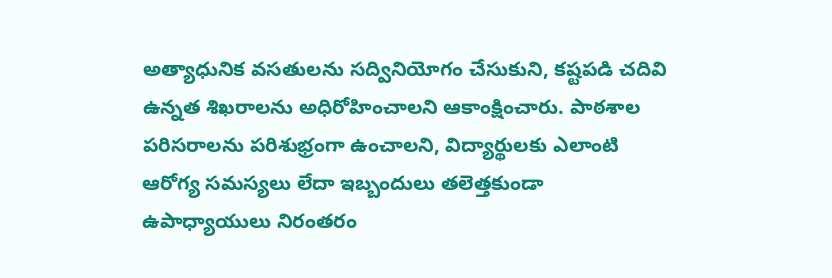అత్యాధునిక వసతులను సద్వినియోగం చేసుకుని, కష్టపడి చదివి ఉన్నత శిఖరాలను అధిరోహించాలని ఆకాంక్షించారు. పాఠశాల పరిసరాలను పరిశుభ్రంగా ఉంచాలని, విద్యార్థులకు ఎలాంటి ఆరోగ్య సమస్యలు లేదా ఇబ్బందులు తలెత్తకుండా ఉపాధ్యాయులు నిరంతరం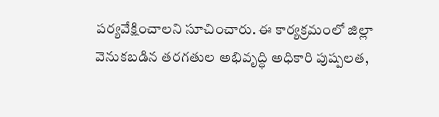పర్యవేక్షించాలని సూచించారు. ఈ కార్యక్రమంలో జిల్లా వెనుకబడిన తరగతుల అభివృద్ధి అధికారి పుష్పలత,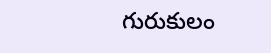గురుకులం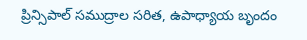ప్రిన్సిపాల్ సముద్రాల సరిత, ఉపాధ్యాయ బృందం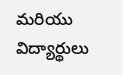మరియు విద్యార్థులు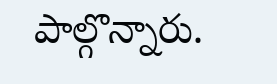పాల్గొన్నారు.